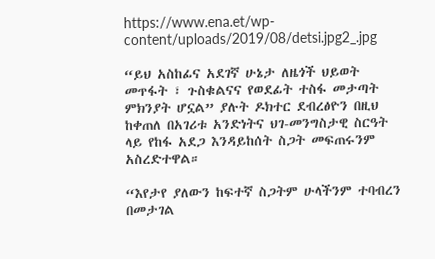https://www.ena.et/wp-content/uploads/2019/08/detsi.jpg2_.jpg

“ይህ አስከፊና አደገኛ ሁኔታ ለዜጎች ህይወት መጥፋት ፣ ጉስቁልናና የወደፊት ተስፋ መታጣት ምክንያት ሆኗል” ያሉት ዶክተር ደብረፅዮን በዚህ ከቀጠለ በአገሪቱ አንድነትና ህገ-መንግስታዊ ስርዓት ላይ የከፋ አደጋ እንዳይከሰት ስጋት መፍጠሩንም አስረድተዋል።

“እየታየ ያለውን ከፍተኛ ስጋትም ሁላችንም ተባብረን በመታገል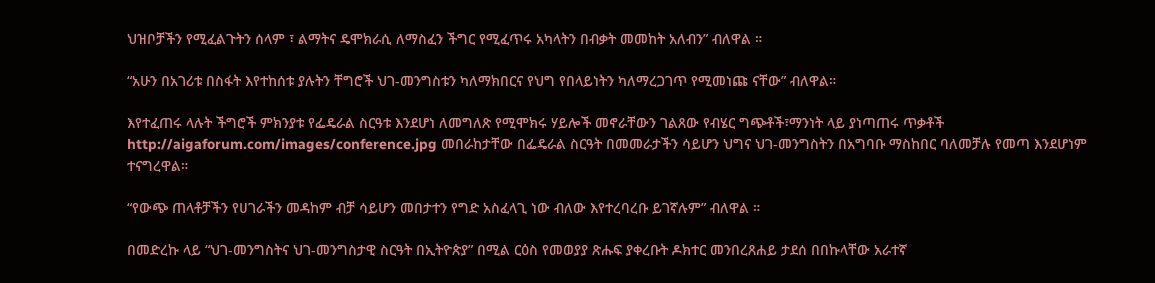ህዝቦቻችን የሚፈልጉትን ሰላም ፣ ልማትና ዴሞክራሲ ለማስፈን ችግር የሚፈጥሩ አካላትን በብቃት መመከት አለብን” ብለዋል ።

“አሁን በአገሪቱ በስፋት እየተከሰቱ ያሉትን ቸግሮች ህገ-መንግስቱን ካለማክበርና የህግ የበላይነትን ካለማረጋገጥ የሚመነጩ ናቸው” ብለዋል።

እየተፈጠሩ ላሉት ችግሮች ምክንያቱ የፌዴራል ስርዓቱ እንደሆነ ለመግለጽ የሚሞክሩ ሃይሎች መኖራቸውን ገልጸው የብሄር ግጭቶች፣ማንነት ላይ ያነጣጠሩ ጥቃቶች http://aigaforum.com/images/conference.jpg መበራከታቸው በፌዴራል ስርዓት በመመራታችን ሳይሆን ህግና ህገ-መንግስትን በአግባቡ ማስከበር ባለመቻሉ የመጣ እንደሆነም ተናግረዋል።

“የውጭ ጠላቶቻችን የሀገራችን መዳከም ብቻ ሳይሆን መበታተን የግድ አስፈላጊ ነው ብለው እየተረባረቡ ይገኛሉም” ብለዋል ።

በመድረኩ ላይ “ህገ-መንግስትና ህገ-መንግስታዊ ስርዓት በኢትዮጵያ” በሚል ርዕስ የመወያያ ጽሑፍ ያቀረቡት ዶክተር መንበረጸሐይ ታደሰ በበኩላቸው አራተኛ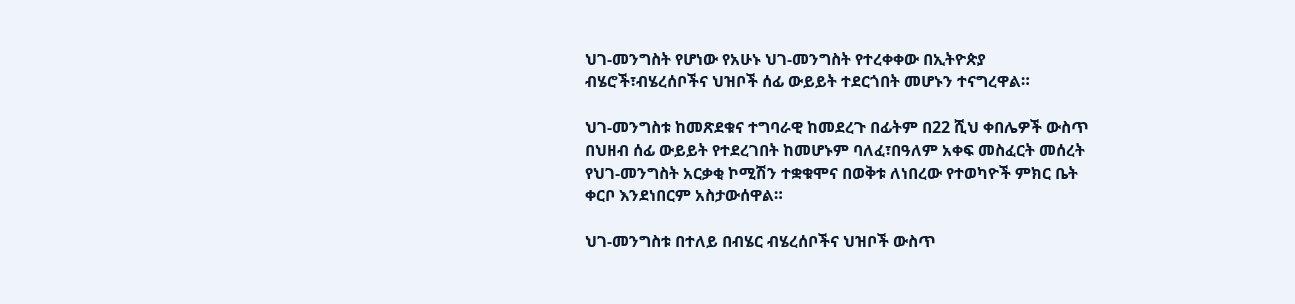ህገ-መንግስት የሆነው የአሁኑ ህገ-መንግስት የተረቀቀው በኢትዮጵያ ብሄሮች፣ብሄረሰቦችና ህዝቦች ሰፊ ውይይት ተደርጎበት መሆኑን ተናግረዋል።

ህገ-መንግስቱ ከመጽደቁና ተግባራዊ ከመደረጉ በፊትም በ22 ሺህ ቀበሌዎች ውስጥ በህዘብ ሰፊ ውይይት የተደረገበት ከመሆኑም ባለፈ፣በዓለም አቀፍ መስፈርት መሰረት የህገ-መንግስት አርቃቂ ኮሚሽን ተቋቁሞና በወቅቱ ለነበረው የተወካዮች ምክር ቤት ቀርቦ እንደነበርም አስታውሰዋል።

ህገ-መንግስቱ በተለይ በብሄር ብሄረሰቦችና ህዝቦች ውስጥ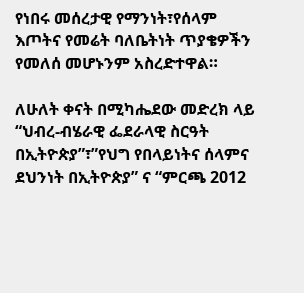የነበሩ መሰረታዊ የማንነት፣የሰላም እጦትና የመሬት ባለቤትነት ጥያቄዎችን የመለሰ መሆኑንም አስረድተዋል።

ለሁለት ቀናት በሚካሔደው መድረክ ላይ “ህብረ-ብሄራዊ ፌደራላዊ ስርዓት በኢትዮጵያ”፣”የህግ የበላይነትና ሰላምና ደህንነት በኢትዮጵያ” ና “ምርጫ 2012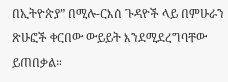በኢትዮጵያ” በሚሉ-ርእሰ ጉዳዮች ላይ በምሁራን ጽሁፎች ቀርበው ውይይት እንደሚደረግባቸው ይጠበቃል።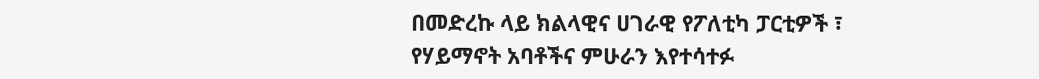በመድረኩ ላይ ክልላዊና ሀገራዊ የፖለቲካ ፓርቲዎች ፣ የሃይማኖት አባቶችና ምሁራን እየተሳተፉ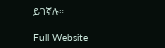ይገኛሉ።

Full Website